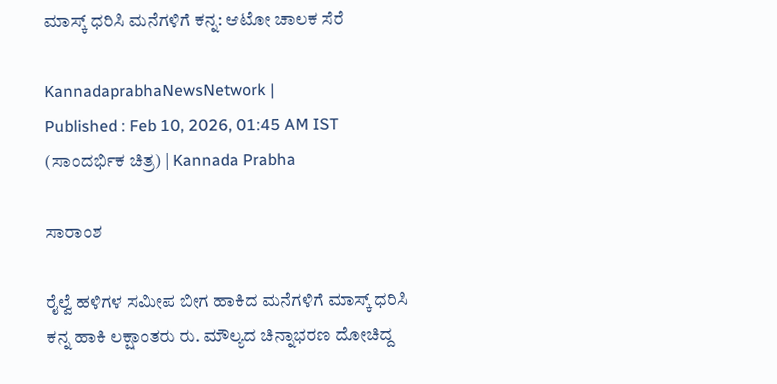ಮಾಸ್ಕ್‌ ಧರಿಸಿ ಮನೆಗಳಿಗೆ ಕನ್ನ: ಆಟೋ ಚಾಲಕ ಸೆರೆ

KannadaprabhaNewsNetwork |
Published : Feb 10, 2026, 01:45 AM IST
(ಸಾಂದರ್ಭಿಕ ಚಿತ್ರ) | Kannada Prabha

ಸಾರಾಂಶ

ರೈಲ್ವೆ ಹಳಿಗಳ ಸಮೀಪ ಬೀಗ ಹಾಕಿದ ಮನೆಗಳಿಗೆ ಮಾಸ್ಕ್ ಧರಿಸಿ ಕನ್ನ ಹಾಕಿ ಲಕ್ಷಾಂತರು ರು. ಮೌಲ್ಯದ ಚಿನ್ನಾಭರಣ ದೋಚಿದ್ದ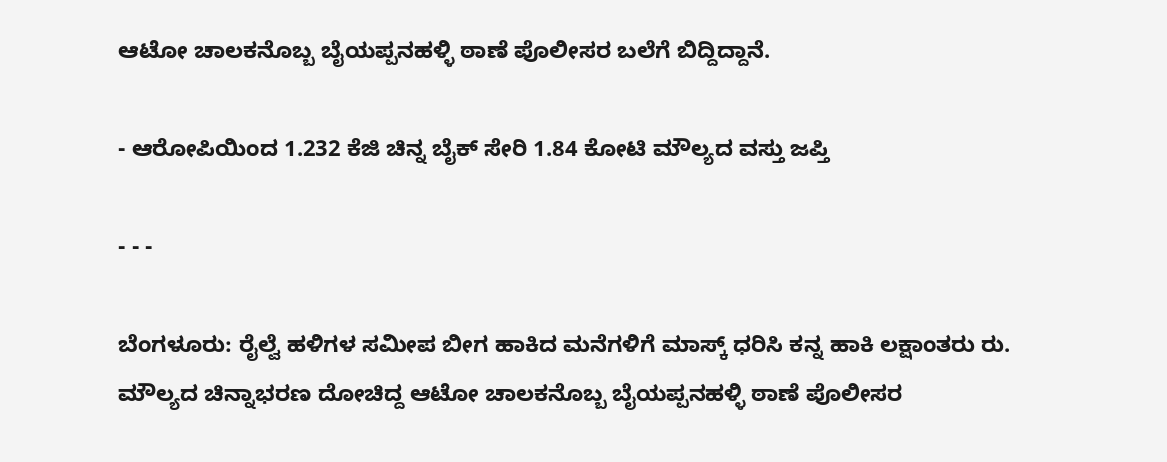ಆಟೋ ಚಾಲಕನೊಬ್ಬ ಬೈಯಪ್ಪನಹಳ್ಳಿ ಠಾಣೆ ಪೊಲೀಸರ ಬಲೆಗೆ ಬಿದ್ದಿದ್ದಾನೆ.

- ಆರೋಪಿಯಿಂದ 1.232 ಕೆಜಿ ಚಿನ್ನ ಬೈಕ್ ಸೇರಿ 1.84 ಕೋಟಿ ಮೌಲ್ಯದ ವಸ್ತು ಜಪ್ತಿ

- - -

ಬೆಂಗಳೂರು: ರೈಲ್ವೆ ಹಳಿಗಳ ಸಮೀಪ ಬೀಗ ಹಾಕಿದ ಮನೆಗಳಿಗೆ ಮಾಸ್ಕ್ ಧರಿಸಿ ಕನ್ನ ಹಾಕಿ ಲಕ್ಷಾಂತರು ರು. ಮೌಲ್ಯದ ಚಿನ್ನಾಭರಣ ದೋಚಿದ್ದ ಆಟೋ ಚಾಲಕನೊಬ್ಬ ಬೈಯಪ್ಪನಹಳ್ಳಿ ಠಾಣೆ ಪೊಲೀಸರ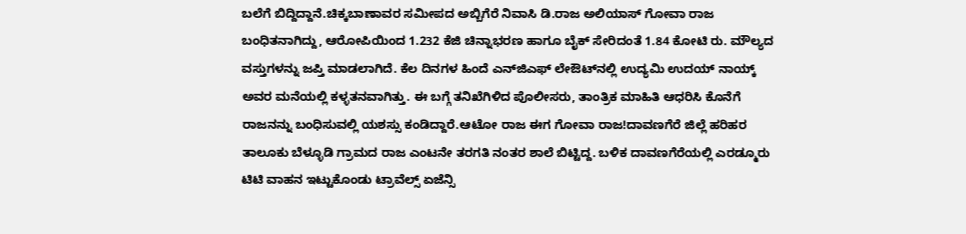ಬಲೆಗೆ ಬಿದ್ದಿದ್ದಾನೆ.ಚಿಕ್ಕಬಾಣಾವರ ಸಮೀಪದ ಅಬ್ಬಿಗೆರೆ ನಿವಾಸಿ ಡಿ.ರಾಜ ಅಲಿಯಾಸ್ ಗೋವಾ ರಾಜ ಬಂಧಿತನಾಗಿದ್ದು, ಆರೋಪಿಯಿಂದ 1.232 ಕೆಜಿ ಚಿನ್ನಾಭರಣ ಹಾಗೂ ಬೈಕ್ ಸೇರಿದಂತೆ 1.84 ಕೋಟಿ ರು. ಮೌಲ್ಯದ ವಸ್ತುಗಳನ್ನು ಜಪ್ತಿ ಮಾಡಲಾಗಿದೆ. ಕೆಲ ದಿನಗಳ ಹಿಂದೆ ಎನ್‌ಜಿಎಫ್‌ ಲೇಔಟ್‌ನಲ್ಲಿ ಉದ್ಯಮಿ ಉದಯ್ ನಾಯ್ಕ್‌ ಅವರ ಮನೆಯಲ್ಲಿ ಕಳ್ಳತನವಾಗಿತ್ತು. ಈ ಬಗ್ಗೆ ತನಿಖೆಗಿಳಿದ ಪೊಲೀಸರು, ತಾಂತ್ರಿಕ ಮಾಹಿತಿ ಆಧರಿಸಿ ಕೊನೆಗೆ ರಾಜನನ್ನು ಬಂಧಿಸುವಲ್ಲಿ ಯಶಸ್ಸು ಕಂಡಿದ್ದಾರೆ.ಆಟೋ ರಾಜ ಈಗ ಗೋವಾ ರಾಜ!ದಾವಣಗೆರೆ ಜಿಲ್ಲೆ ಹರಿಹರ ತಾಲೂಕು ಬೆಳ್ಳೂಡಿ ಗ್ರಾಮದ ರಾಜ ಎಂಟನೇ ತರಗತಿ ನಂತರ ಶಾಲೆ ಬಿಟ್ಟಿದ್ದ. ಬಳಿಕ ದಾವಣಗೆರೆಯಲ್ಲಿ ಎರಡ್ಮೂರು ಟಿಟಿ ವಾಹನ ಇಟ್ಟುಕೊಂಡು ಟ್ರಾವೆಲ್ಸ್ ಏಜೆನ್ಸಿ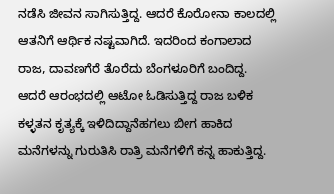ನಡೆಸಿ ಜೀವನ ಸಾಗಿಸುತ್ತಿದ್ದ. ಆದರೆ ಕೊರೋನಾ ಕಾಲದಲ್ಲಿ ಆತನಿಗೆ ಆರ್ಥಿಕ ನಷ್ಟವಾಗಿದೆ. ಇದರಿಂದ ಕಂಗಾಲಾದ ರಾಜ, ದಾವಣಗೆರೆ ತೊರೆದು ಬೆಂಗಳೂರಿಗೆ ಬಂದಿದ್ದ. ಆದರೆ ಆರಂಭದಲ್ಲಿ ಆಟೋ ಓಡಿಸುತ್ತಿದ್ದ ರಾಜ ಬಳಿಕ ಕಳ್ಳತನ ಕೃತ್ಯಕ್ಕೆ ಇಳಿದಿದ್ದಾನೆಹಗಲು ಬೀಗ ಹಾಕಿದ ಮನೆಗಳನ್ನು ಗುರುತಿಸಿ ರಾತ್ರಿ ಮನೆಗಳಿಗೆ ಕನ್ನ ಹಾಕುತ್ತಿದ್ದ.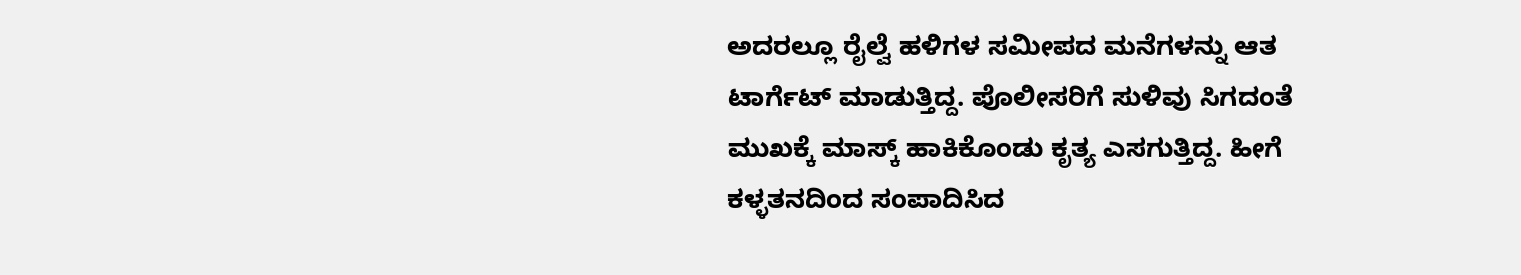ಅದರಲ್ಲೂ ರೈಲ್ವೆ ಹಳಿಗಳ ಸಮೀಪದ ಮನೆಗಳನ್ನು ಆತ ಟಾರ್ಗೆಟ್ ಮಾಡುತ್ತಿದ್ದ. ಪೊಲೀಸರಿಗೆ ಸುಳಿವು ಸಿಗದಂತೆ ಮುಖಕ್ಕೆ ಮಾಸ್ಕ್ ಹಾಕಿಕೊಂಡು ಕೃತ್ಯ ಎಸಗುತ್ತಿದ್ದ. ಹೀಗೆ ಕಳ್ಳತನದಿಂದ ಸಂಪಾದಿಸಿದ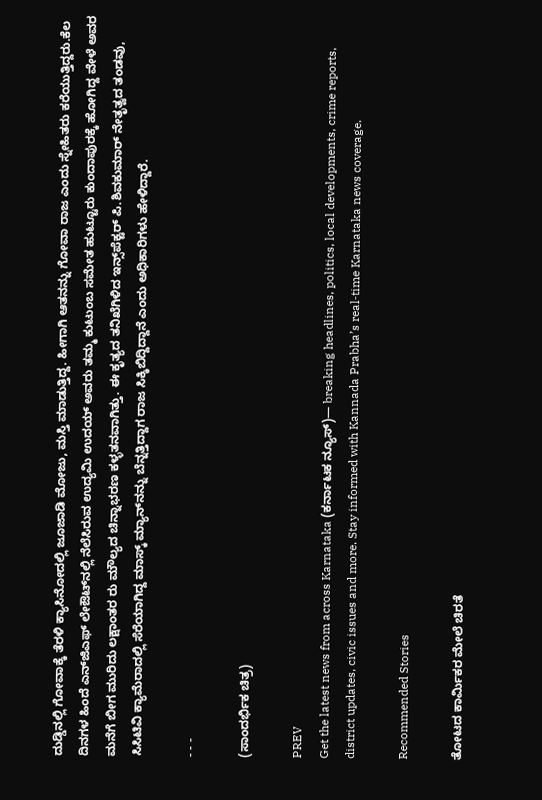ದುಡ್ಡಿನಲ್ಲಿ ಗೋವಾಕ್ಕೆ ತೆರಳಿ ಕ್ಯಾಸಿನೋದಲ್ಲಿ ಜೂಜಾಡಿ ಮೋಜು, ಮಸ್ತಿ ಮಾಡುತ್ತಿದ್ದ. ಹೀಗಾಗಿ ಆತನನ್ನು ಗೋವಾ ರಾಜ ಎಂದು ಸ್ನೇಹಿತರು ಕರೆಯುತ್ತಿದ್ದರು.ಕೆಲ ದಿನಗಳ ಹಿಂದೆ ಎನ್‌ಜಿಎಫ್‌ ಲೇಔಟ್‌ನಲ್ಲಿ ನೆಲೆಸಿರುವ ಉದ್ಯಮಿ ಉದಯ್ ಅವರು ತಮ್ಮ ಕುಟುಂಬ ಸಮೇತ ಹುಟ್ಟೂರು ಕುಂದಾಪುರಕ್ಕೆ ಹೋಗಿದ್ದ ವೇಳೆ ಅವರ ಮನೆಗೆ ಬೀಗ ಮುರಿದು ಲಕ್ಷಾಂತರ ರು ಮೌಲ್ಯದ ಚಿನ್ನಾಭರಣ ಕಳ್ಳತನವಾಗಿತ್ತು. ಈ ಕೃತ್ಯದ ತನಿಖೆಗಿಳಿದ ಇನ್ಸ್‌ಪೆಕ್ಟರ್ ಪಿ.ಶಿವಕುಮಾರ್ ನೇತೃತ್ವದ ತಂಡವು, ಸಿಸಿಟಿವಿ ಕ್ಯಾಮೆರಾದಲ್ಲಿ ಸೆರೆಯಾಗಿದ್ದ ಮಾಸ್ಕ್ ಮ್ಯಾನ್‌ನನ್ನು ಬೆನ್ನತ್ತಿದ್ದಾಗ ರಾಜ ಸಿಕ್ಕಿಬಿದ್ದಿದ್ದಾನೆ ಎಂದು ಅಧಿಕಾರಿಗಳು ಹೇಳಿದ್ದಾರೆ.

- - -

(ಸಾಂದರ್ಭಿಕ ಚಿತ್ರ)

PREV
Get the latest news from across Karnataka (ಕರ್ನಾಟಕ ನ್ಯೂಸ್)— breaking headlines, politics, local developments, crime reports, district updates, civic issues and more. Stay informed with Kannada Prabha’s real‑time Karnataka news coverage.

Recommended Stories

ತೋಟದ ಕಾರ್ಮಿಕರ ಮೇಲೆ ಚಿರತೆ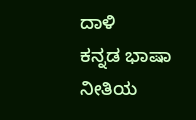ದಾಳಿ
ಕನ್ನಡ ಭಾಷಾ ನೀತಿಯ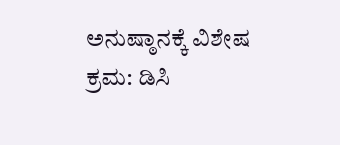ಅನುಷ್ಠಾನಕ್ಕೆ ವಿಶೇಷ ಕ್ರಮ: ಡಿಸಿ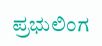ಪ್ರಭುಲಿಂಗ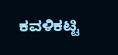ಕವಳಿಕಟ್ಟಿ